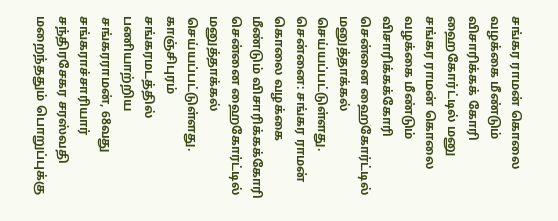சங்கர ராமன் கொலை வழக்கை மீண்டும் விசாரிக்கக் கோரி ஹைகோர்ட்டில் மனு
சங்கர ராமன் கொலை வழக்கை மீண்டும் விசாரிக்கக்கோரி சென்னை ஹைகோர்ட்டில் மனுத்தாக்கல் செய்யப்பட்டுள்ளது.
சென்னை: சங்கர ராமன் கொலை வழக்கை மீண்டும் விசாரிக்கக்கோரி சென்னை ஹைகோர்ட்டில் மனுத்தாக்கல் செய்யப்பட்டுள்ளது.
காஞ்சிபுரம் சங்கரமடத்தில் பணியாற்றிய சங்கரராமன், 68வது சங்கராச்சாரியார் சந்திரசேகர சரஸ்வதி மறைந்ததும் பொறுப்புக்கு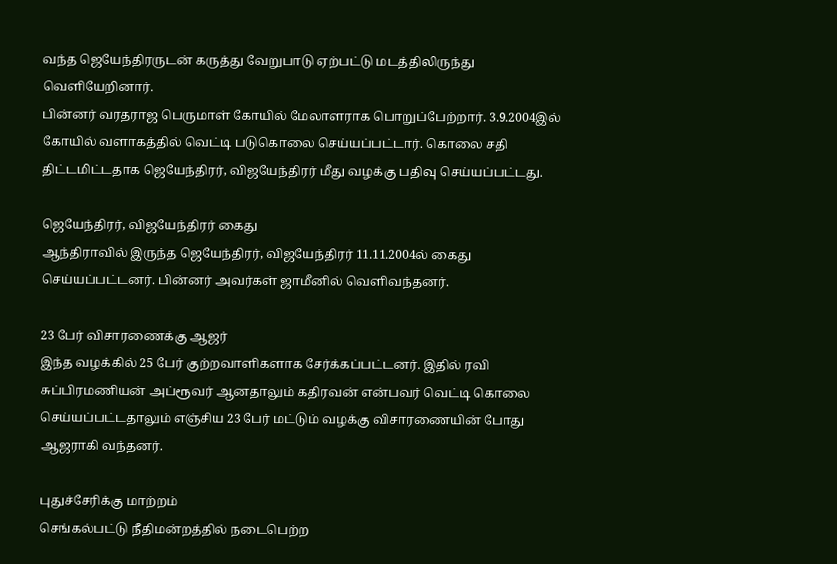வந்த ஜெயேந்திரருடன் கருத்து வேறுபாடு ஏற்பட்டு மடத்திலிருந்து வெளியேறினார்.
பின்னர் வரதராஜ பெருமாள் கோயில் மேலாளராக பொறுப்பேற்றார். 3.9.2004இல் கோயில் வளாகத்தில் வெட்டி படுகொலை செய்யப்பட்டார். கொலை சதி திட்டமிட்டதாக ஜெயேந்திரர், விஜயேந்திரர் மீது வழக்கு பதிவு செய்யப்பட்டது.

ஜெயேந்திரர், விஜயேந்திரர் கைது
ஆந்திராவில் இருந்த ஜெயேந்திரர், விஜயேந்திரர் 11.11.2004ல் கைது செய்யப்பட்டனர். பின்னர் அவர்கள் ஜாமீனில் வெளிவந்தனர்.

23 பேர் விசாரணைக்கு ஆஜர்
இந்த வழக்கில் 25 பேர் குற்றவாளிகளாக சேர்க்கப்பட்டனர். இதில் ரவி சுப்பிரமணியன் அப்ரூவர் ஆனதாலும் கதிரவன் என்பவர் வெட்டி கொலை செய்யப்பட்டதாலும் எஞ்சிய 23 பேர் மட்டும் வழக்கு விசாரணையின் போது ஆஜராகி வந்தனர்.

புதுச்சேரிக்கு மாற்றம்
செங்கல்பட்டு நீதிமன்றத்தில் நடைபெற்ற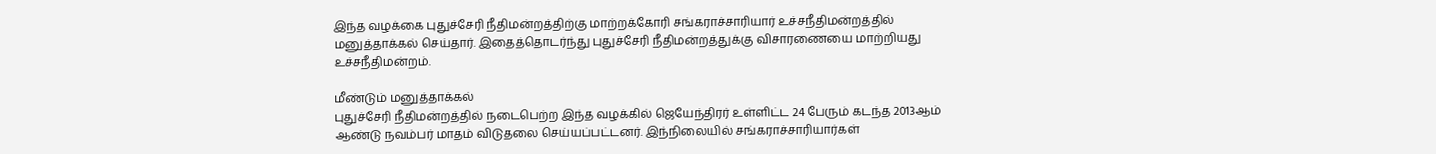இந்த வழக்கை புதுச்சேரி நீதிமன்றத்திற்கு மாற்றக்கோரி சங்கராச்சாரியார் உச்சநீதிமன்றத்தில் மனுத்தாக்கல் செய்தார். இதைத்தொடர்ந்து புதுச்சேரி நீதிமன்றத்துக்கு விசாரணையை மாற்றியது உச்சநீதிமன்றம்.

மீண்டும் மனுத்தாக்கல்
புதுச்சேரி நீதிமன்றத்தில் நடைபெற்ற இந்த வழக்கில் ஜெயேந்திரர் உள்ளிட்ட 24 பேரும் கடந்த 2013ஆம் ஆண்டு நவம்பர் மாதம் விடுதலை செய்யப்பட்டனர். இந்நிலையில் சங்கராச்சாரியார்கள்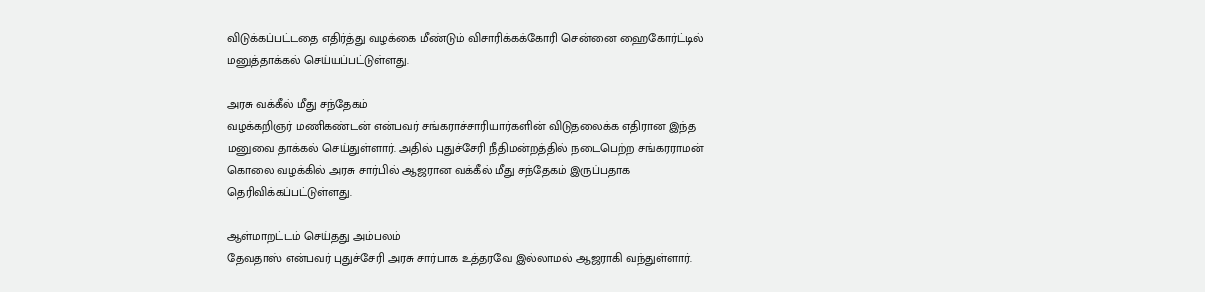விடுக்கப்பட்டதை எதிர்த்து வழக்கை மீண்டும் விசாரிக்கக்கோரி சென்னை ஹைகோர்ட்டில் மனுத்தாக்கல் செய்யப்பட்டுள்ளது.

அரசு வக்கீல் மீது சந்தேகம்
வழக்கறிஞர் மணிகண்டன் என்பவர் சங்கராச்சாரியார்களின் விடுதலைக்க எதிரான இந்த மனுவை தாக்கல் செய்துள்ளார். அதில் புதுச்சேரி நீதிமன்றத்தில் நடைபெற்ற சங்கரராமன் கொலை வழக்கில் அரசு சார்பில் ஆஜரான வக்கீல் மீது சந்தேகம் இருப்பதாக தெரிவிக்கப்பட்டுள்ளது.

ஆள்மாறட்டம் செய்தது அம்பலம்
தேவதாஸ் என்பவர் புதுச்சேரி அரசு சார்பாக உத்தரவே இல்லாமல் ஆஜராகி வந்துள்ளார்.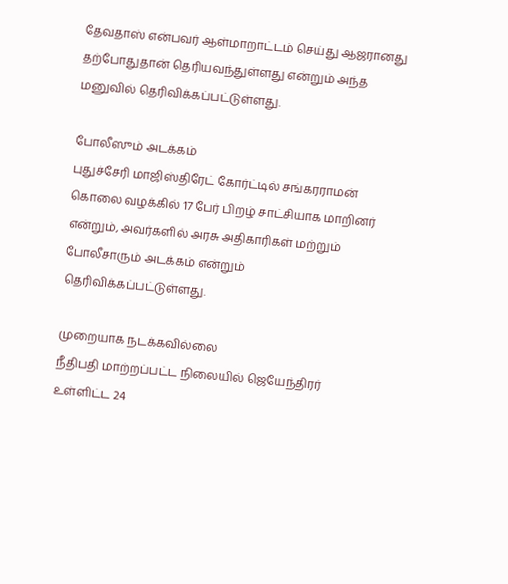தேவதாஸ் என்பவர் ஆள்மாறாட்டம் செய்து ஆஜரானது தற்போதுதான் தெரியவந்துள்ளது என்றும் அந்த மனுவில் தெரிவிக்கப்பட்டுள்ளது.

போலீஸும் அடக்கம்
புதுச்சேரி மாஜிஸ்திரேட் கோர்ட்டில் சங்கரராமன் கொலை வழக்கில் 17 பேர் பிறழ் சாட்சியாக மாறினர் என்றும், அவர்களில் அரசு அதிகாரிகள் மற்றும் போலீசாரும் அடக்கம் என்றும் தெரிவிக்கப்பட்டுள்ளது.

முறையாக நடக்கவில்லை
நீதிபதி மாற்றப்பட்ட நிலையில் ஜெயேந்திரர் உள்ளிட்ட 24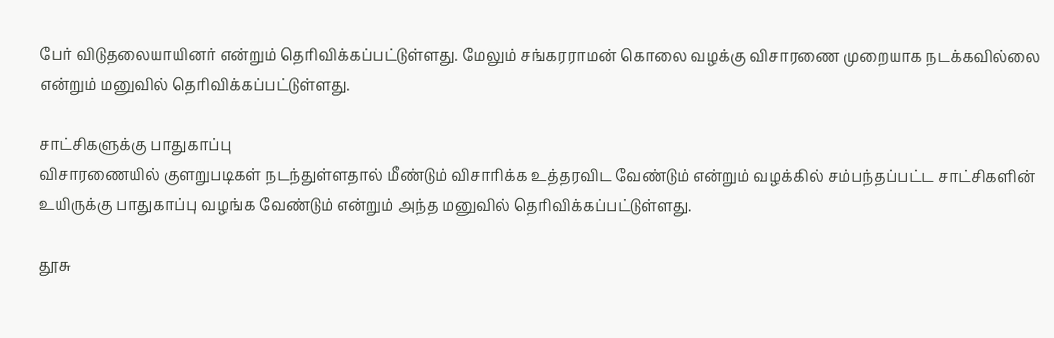பேர் விடுதலையாயினர் என்றும் தெரிவிக்கப்பட்டுள்ளது. மேலும் சங்கரராமன் கொலை வழக்கு விசாரணை முறையாக நடக்கவில்லை என்றும் மனுவில் தெரிவிக்கப்பட்டுள்ளது.

சாட்சிகளுக்கு பாதுகாப்பு
விசாரணையில் குளறுபடிகள் நடந்துள்ளதால் மீண்டும் விசாரிக்க உத்தரவிட வேண்டும் என்றும் வழக்கில் சம்பந்தப்பட்ட சாட்சிகளின் உயிருக்கு பாதுகாப்பு வழங்க வேண்டும் என்றும் அந்த மனுவில் தெரிவிக்கப்பட்டுள்ளது.

தூசு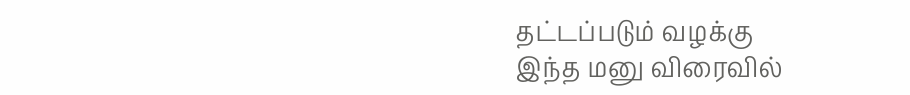தட்டப்படும் வழக்கு
இந்த மனு விரைவில்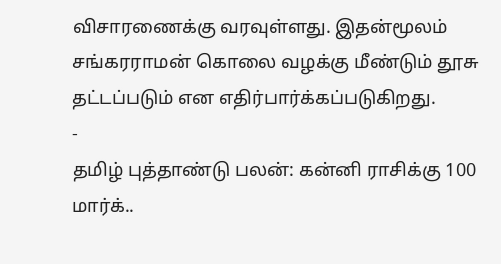விசாரணைக்கு வரவுள்ளது. இதன்மூலம் சங்கரராமன் கொலை வழக்கு மீண்டும் தூசு தட்டப்படும் என எதிர்பார்க்கப்படுகிறது.
-
தமிழ் புத்தாண்டு பலன்: கன்னி ராசிக்கு 100 மார்க்..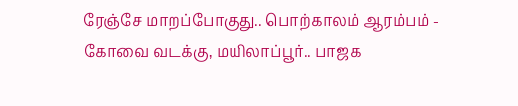ரேஞ்சே மாறப்போகுது.. பொற்காலம் ஆரம்பம் -
கோவை வடக்கு, மயிலாப்பூர்.. பாஜக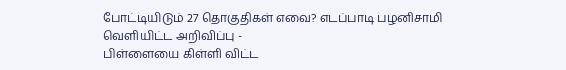போட்டியிடும் 27 தொகுதிகள் எவை? எடப்பாடி பழனிசாமி வெளியிட்ட அறிவிப்பு -
பிள்ளையை கிள்ளி விட்ட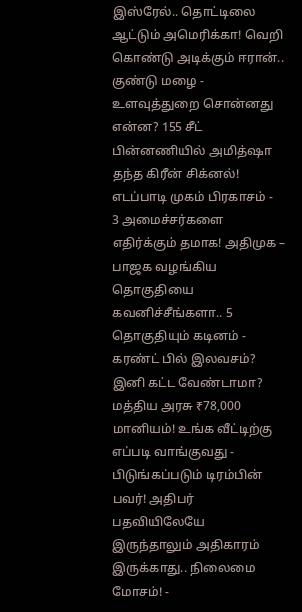இஸ்ரேல்.. தொட்டிலை ஆட்டும் அமெரிக்கா! வெறி கொண்டு அடிக்கும் ஈரான்.. குண்டு மழை -
உளவுத்துறை சொன்னது என்ன? 155 சீட் பின்னணியில் அமித்ஷா தந்த கிரீன் சிக்னல்! எடப்பாடி முகம் பிரகாசம் -
3 அமைச்சர்களை எதிர்க்கும் தமாக! அதிமுக – பாஜக வழங்கிய தொகுதியை கவனிச்சீங்களா.. 5 தொகுதியும் கடினம் -
கரண்ட் பில் இலவசம்? இனி கட்ட வேண்டாமா? மத்திய அரசு ₹78,000 மானியம்! உங்க வீட்டிற்கு எப்படி வாங்குவது -
பிடுங்கப்படும் டிரம்பின் பவர்! அதிபர் பதவியிலேயே இருந்தாலும் அதிகாரம் இருக்காது.. நிலைமை மோசம்! -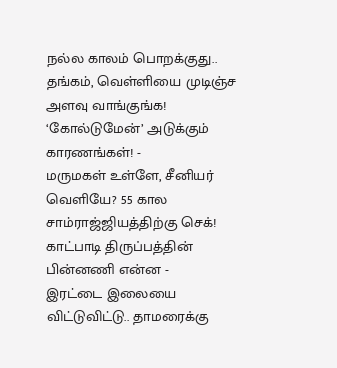நல்ல காலம் பொறக்குது.. தங்கம், வெள்ளியை முடிஞ்ச அளவு வாங்குங்க! ‘கோல்டுமேன்’ அடுக்கும் காரணங்கள்! -
மருமகள் உள்ளே, சீனியர் வெளியே? 55 கால சாம்ராஜ்ஜியத்திற்கு செக்! காட்பாடி திருப்பத்தின் பின்னணி என்ன -
இரட்டை இலையை விட்டுவிட்டு.. தாமரைக்கு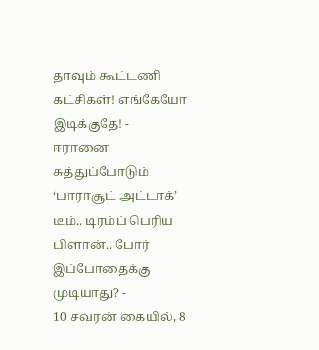தாவும் கூட்டணி கட்சிகள்! எங்கேயோ இடிக்குதே! -
ஈரானை சுத்துப்போடும் ‘பாராசூட் அட்டாக்’ டீம்.. டிரம்ப் பெரிய பிளான்.. போர் இப்போதைக்கு முடியாது? -
10 சவரன் கையில், 8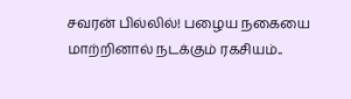சவரன் பில்லில்! பழைய நகையை மாற்றினால் நடக்கும் ரகசியம்..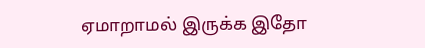ஏமாறாமல் இருக்க இதோ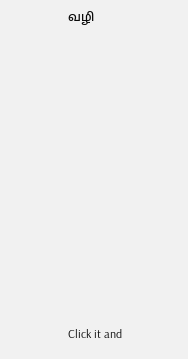வழி












Click it and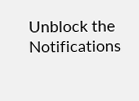Unblock the Notifications